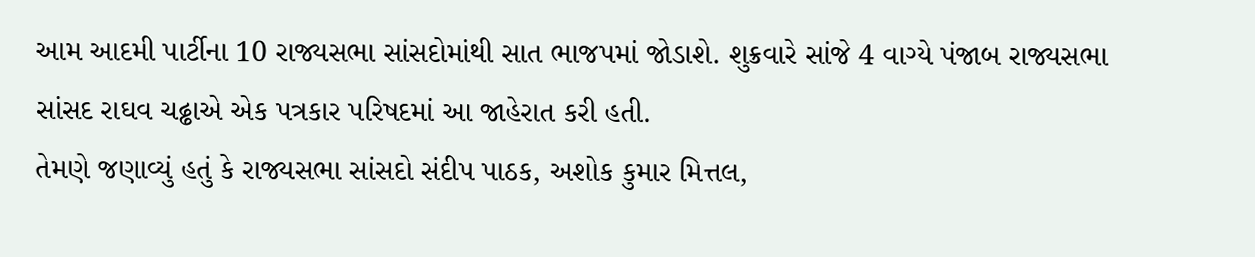આમ આદમી પાર્ટીના 10 રાજ્યસભા સાંસદોમાંથી સાત ભાજપમાં જોડાશે. શુક્રવારે સાંજે 4 વાગ્યે પંજાબ રાજ્યસભા સાંસદ રાઘવ ચઢ્ઢાએ એક પત્રકાર પરિષદમાં આ જાહેરાત કરી હતી.
તેમણે જણાવ્યું હતું કે રાજ્યસભા સાંસદો સંદીપ પાઠક, અશોક કુમાર મિત્તલ,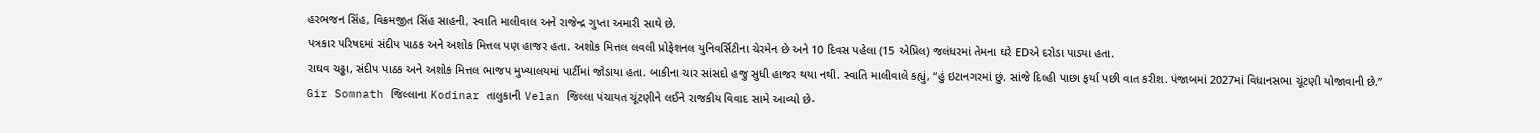હરભજન સિંહ, વિક્રમજીત સિંહ સાહની, સ્વાતિ માલીવાલ અને રાજેન્દ્ર ગુપ્તા અમારી સાથે છે.
પત્રકાર પરિષદમાં સંદીપ પાઠક અને અશોક મિત્તલ પણ હાજર હતા. અશોક મિત્તલ લવલી પ્રોફેશનલ યુનિવર્સિટીના ચેરમેન છે અને 10 દિવસ પહેલા (15 એપ્રિલ) જલંધરમાં તેમના ઘરે EDએ દરોડા પાડ્યા હતા.
રાઘવ ચઢ્ઢા, સંદીપ પાઠક અને અશોક મિત્તલ ભાજપ મુખ્યાલયમાં પાર્ટીમાં જોડાયા હતા. બાકીના ચાર સાંસદો હજુ સુધી હાજર થયા નથી. સ્વાતિ માલીવાલે કહ્યું, “હું ઇટાનગરમાં છું. સાંજે દિલ્હી પાછા ફર્યા પછી વાત કરીશ. પંજાબમાં 2027માં વિધાનસભા ચૂંટણી યોજાવાની છે.”
Gir Somnath જિલ્લાના Kodinar તાલુકાની Velan જિલ્લા પંચાયત ચૂંટણીને લઈને રાજકીય વિવાદ સામે આવ્યો છે-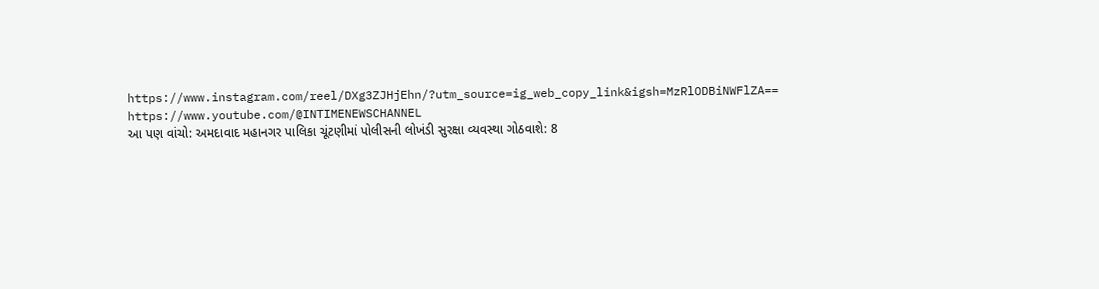https://www.instagram.com/reel/DXg3ZJHjEhn/?utm_source=ig_web_copy_link&igsh=MzRlODBiNWFlZA==
https://www.youtube.com/@INTIMENEWSCHANNEL
આ પણ વાંચો: અમદાવાદ મહાનગર પાલિકા ચૂંટણીમાં પોલીસની લોખંડી સુરક્ષા વ્યવસ્થા ગોઠવાશે: 8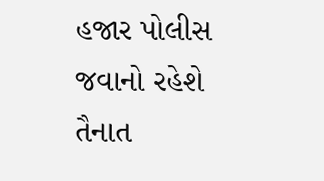હજાર પોલીસ જવાનો રહેશે તૈનાત